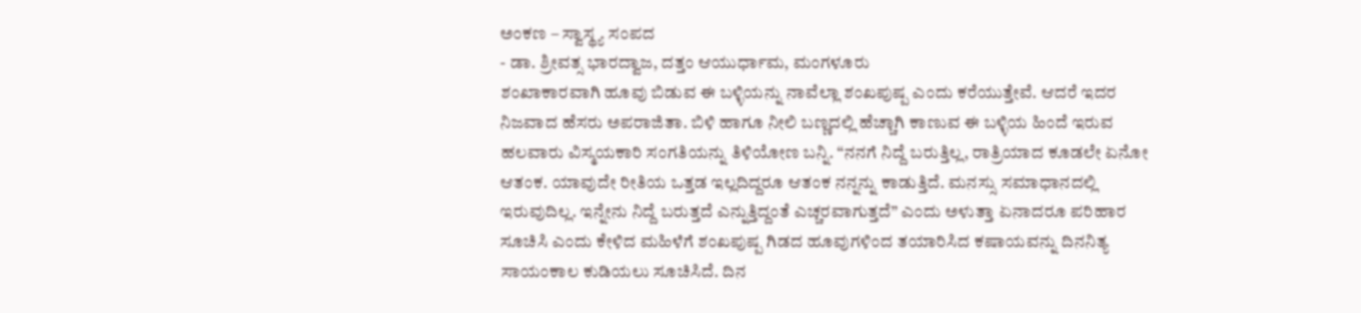ಅಂಕಣ – ಸ್ವಾಸ್ಥ್ಯ ಸಂಪದ
- ಡಾ. ಶ್ರೀವತ್ಸ ಭಾರದ್ವಾಜ, ದತ್ತಂ ಆಯುರ್ಧಾಮ, ಮಂಗಳೂರು
ಶಂಖಾಕಾರವಾಗಿ ಹೂವು ಬಿಡುವ ಈ ಬಳ್ಳಿಯನ್ನು ನಾವೆಲ್ಲಾ ಶಂಖಪುಷ್ಪ ಎಂದು ಕರೆಯುತ್ತೇವೆ. ಆದರೆ ಇದರ ನಿಜವಾದ ಹೆಸರು ಅಪರಾಜಿತಾ. ಬಿಳಿ ಹಾಗೂ ನೀಲಿ ಬಣ್ಣದಲ್ಲಿ ಹೆಚ್ಚಾಗಿ ಕಾಣುವ ಈ ಬಳ್ಳಿಯ ಹಿಂದೆ ಇರುವ ಹಲವಾರು ವಿಸ್ಮಯಕಾರಿ ಸಂಗತಿಯನ್ನು ತಿಳಿಯೋಣ ಬನ್ನಿ. “ನನಗೆ ನಿದ್ದೆ ಬರುತ್ತಿಲ್ಲ, ರಾತ್ರಿಯಾದ ಕೂಡಲೇ ಏನೋ ಆತಂಕ. ಯಾವುದೇ ರೀತಿಯ ಒತ್ತಡ ಇಲ್ಲದಿದ್ದರೂ ಆತಂಕ ನನ್ನನ್ನು ಕಾಡುತ್ತಿದೆ. ಮನಸ್ಸು ಸಮಾಧಾನದಲ್ಲಿ ಇರುವುದಿಲ್ಲ. ಇನ್ನೇನು ನಿದ್ದೆ ಬರುತ್ತದೆ ಎನ್ನುತ್ತಿದ್ದಂತೆ ಎಚ್ಚರವಾಗುತ್ತದೆ” ಎಂದು ಅಳುತ್ತಾ ಏನಾದರೂ ಪರಿಹಾರ ಸೂಚಿಸಿ ಎಂದು ಕೇಳಿದ ಮಹಿಳೆಗೆ ಶಂಖಪುಷ್ಪ ಗಿಡದ ಹೂವುಗಳಿಂದ ತಯಾರಿಸಿದ ಕಷಾಯವನ್ನು ದಿನನಿತ್ಯ ಸಾಯಂಕಾಲ ಕುಡಿಯಲು ಸೂಚಿಸಿದೆ. ದಿನ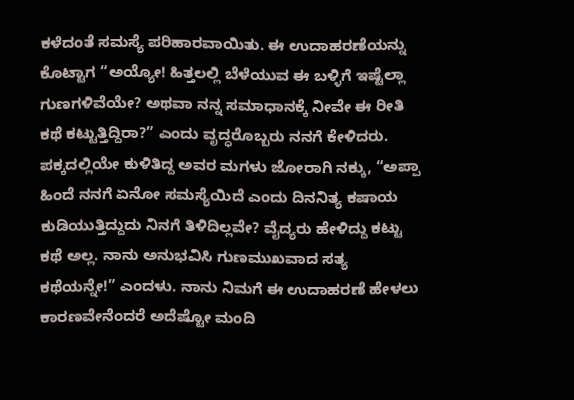ಕಳೆದಂತೆ ಸಮಸ್ಯೆ ಪರಿಹಾರವಾಯಿತು. ಈ ಉದಾಹರಣೆಯನ್ನು ಕೊಟ್ಟಾಗ “ಅಯ್ಯೋ! ಹಿತ್ತಲಲ್ಲಿ ಬೆಳೆಯುವ ಈ ಬಳ್ಳಿಗೆ ಇಷ್ಟೆಲ್ಲಾ ಗುಣಗಳಿವೆಯೇ? ಅಥವಾ ನನ್ನ ಸಮಾಧಾನಕ್ಕೆ ನೀವೇ ಈ ರೀತಿ ಕಥೆ ಕಟ್ಟುತ್ತಿದ್ದಿರಾ?” ಎಂದು ವೃದ್ಧರೊಬ್ಬರು ನನಗೆ ಕೇಳಿದರು. ಪಕ್ಕದಲ್ಲಿಯೇ ಕುಳಿತಿದ್ದ ಅವರ ಮಗಳು ಜೋರಾಗಿ ನಕ್ಕು, “ಅಪ್ಪಾ ಹಿಂದೆ ನನಗೆ ಏನೋ ಸಮಸ್ಯೆಯಿದೆ ಎಂದು ದಿನನಿತ್ಯ ಕಷಾಯ ಕುಡಿಯುತ್ತಿದ್ದುದು ನಿನಗೆ ತಿಳಿದಿಲ್ಲವೇ? ವೈದ್ಯರು ಹೇಳಿದ್ದು ಕಟ್ಟು ಕಥೆ ಅಲ್ಲ. ನಾನು ಅನುಭವಿಸಿ ಗುಣಮುಖವಾದ ಸತ್ಯ ಕಥೆಯನ್ನೇ!” ಎಂದಳು. ನಾನು ನಿಮಗೆ ಈ ಉದಾಹರಣೆ ಹೇಳಲು ಕಾರಣವೇನೆಂದರೆ ಅದೆಷ್ಟೋ ಮಂದಿ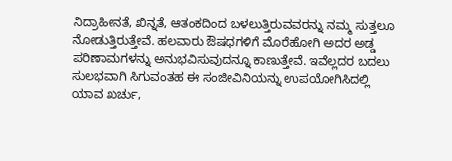ನಿದ್ರಾಹೀನತೆ, ಖಿನ್ನತೆ, ಆತಂಕದಿಂದ ಬಳಲುತ್ತಿರುವವರನ್ನು ನಮ್ಮ ಸುತ್ತಲೂ ನೋಡುತ್ತಿರುತ್ತೇವೆ. ಹಲವಾರು ಔಷಧಗಳಿಗೆ ಮೊರೆಹೋಗಿ ಅದರ ಅಡ್ಡ ಪರಿಣಾಮಗಳನ್ನು ಅನುಭವಿಸುವುದನ್ನೂ ಕಾಣುತ್ತೇವೆ. ಇವೆಲ್ಲದರ ಬದಲು ಸುಲಭವಾಗಿ ಸಿಗುವಂತಹ ಈ ಸಂಜೀವಿನಿಯನ್ನು ಉಪಯೋಗಿಸಿದಲ್ಲಿ ಯಾವ ಖರ್ಚು,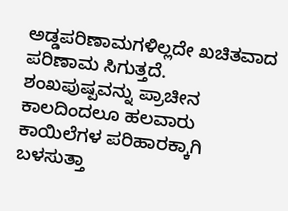ಅಡ್ಡಪರಿಣಾಮಗಳಿಲ್ಲದೇ ಖಚಿತವಾದ ಪರಿಣಾಮ ಸಿಗುತ್ತದೆ.
ಶಂಖಪುಷ್ಪವನ್ನು ಪ್ರಾಚೀನ ಕಾಲದಿಂದಲೂ ಹಲವಾರು ಕಾಯಿಲೆಗಳ ಪರಿಹಾರಕ್ಕಾಗಿ ಬಳಸುತ್ತಾ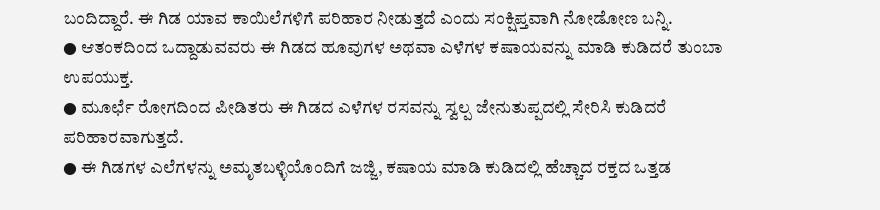ಬಂದಿದ್ದಾರೆ. ಈ ಗಿಡ ಯಾವ ಕಾಯಿಲೆಗಳಿಗೆ ಪರಿಹಾರ ನೀಡುತ್ತದೆ ಎಂದು ಸಂಕ್ಷಿಪ್ತವಾಗಿ ನೋಡೋಣ ಬನ್ನಿ.
● ಆತಂಕದಿಂದ ಒದ್ದಾಡುವವರು ಈ ಗಿಡದ ಹೂವುಗಳ ಅಥವಾ ಎಳೆಗಳ ಕಷಾಯವನ್ನು ಮಾಡಿ ಕುಡಿದರೆ ತುಂಬಾ ಉಪಯುಕ್ತ.
● ಮೂರ್ಛೆ ರೋಗದಿಂದ ಪೀಡಿತರು ಈ ಗಿಡದ ಎಳೆಗಳ ರಸವನ್ನು ಸ್ವಲ್ಪ ಜೇನುತುಪ್ಪದಲ್ಲಿ ಸೇರಿಸಿ ಕುಡಿದರೆ ಪರಿಹಾರವಾಗುತ್ತದೆ.
● ಈ ಗಿಡಗಳ ಎಲೆಗಳನ್ನು ಅಮೃತಬಳ್ಳಿಯೊಂದಿಗೆ ಜಜ್ಜಿ, ಕಷಾಯ ಮಾಡಿ ಕುಡಿದಲ್ಲಿ ಹೆಚ್ಚಾದ ರಕ್ತದ ಒತ್ತಡ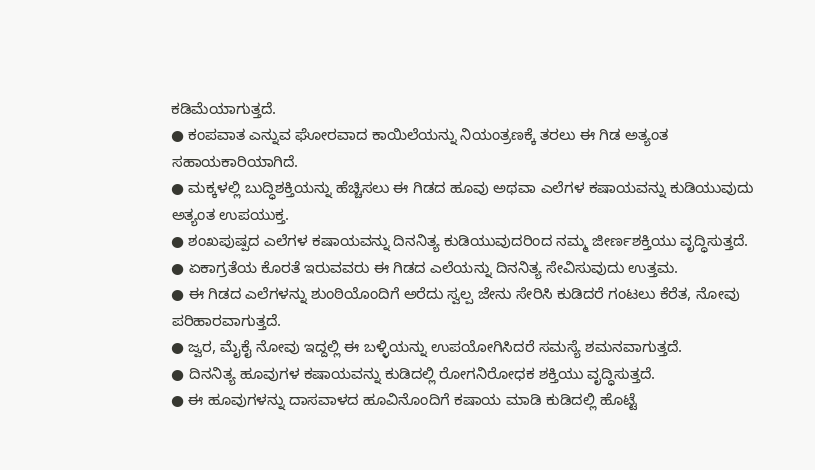ಕಡಿಮೆಯಾಗುತ್ತದೆ.
● ಕಂಪವಾತ ಎನ್ನುವ ಘೋರವಾದ ಕಾಯಿಲೆಯನ್ನು ನಿಯಂತ್ರಣಕ್ಕೆ ತರಲು ಈ ಗಿಡ ಅತ್ಯಂತ ಸಹಾಯಕಾರಿಯಾಗಿದೆ.
● ಮಕ್ಕಳಲ್ಲಿ ಬುದ್ಧಿಶಕ್ತಿಯನ್ನು ಹೆಚ್ಚಿಸಲು ಈ ಗಿಡದ ಹೂವು ಅಥವಾ ಎಲೆಗಳ ಕಷಾಯವನ್ನು ಕುಡಿಯುವುದು ಅತ್ಯಂತ ಉಪಯುಕ್ತ.
● ಶಂಖಪುಷ್ಪದ ಎಲೆಗಳ ಕಷಾಯವನ್ನು ದಿನನಿತ್ಯ ಕುಡಿಯುವುದರಿಂದ ನಮ್ಮ ಜೀರ್ಣಶಕ್ತಿಯು ವೃದ್ಧಿಸುತ್ತದೆ.
● ಏಕಾಗ್ರತೆಯ ಕೊರತೆ ಇರುವವರು ಈ ಗಿಡದ ಎಲೆಯನ್ನು ದಿನನಿತ್ಯ ಸೇವಿಸುವುದು ಉತ್ತಮ.
● ಈ ಗಿಡದ ಎಲೆಗಳನ್ನು ಶುಂಠಿಯೊಂದಿಗೆ ಅರೆದು ಸ್ವಲ್ಪ ಜೇನು ಸೇರಿಸಿ ಕುಡಿದರೆ ಗಂಟಲು ಕೆರೆತ, ನೋವು ಪರಿಹಾರವಾಗುತ್ತದೆ.
● ಜ್ವರ, ಮೈಕೈ ನೋವು ಇದ್ದಲ್ಲಿ ಈ ಬಳ್ಳಿಯನ್ನು ಉಪಯೋಗಿಸಿದರೆ ಸಮಸ್ಯೆ ಶಮನವಾಗುತ್ತದೆ.
● ದಿನನಿತ್ಯ ಹೂವುಗಳ ಕಷಾಯವನ್ನು ಕುಡಿದಲ್ಲಿ ರೋಗನಿರೋಧಕ ಶಕ್ತಿಯು ವೃದ್ಧಿಸುತ್ತದೆ.
● ಈ ಹೂವುಗಳನ್ನು ದಾಸವಾಳದ ಹೂವಿನೊಂದಿಗೆ ಕಷಾಯ ಮಾಡಿ ಕುಡಿದಲ್ಲಿ ಹೊಟ್ಟೆ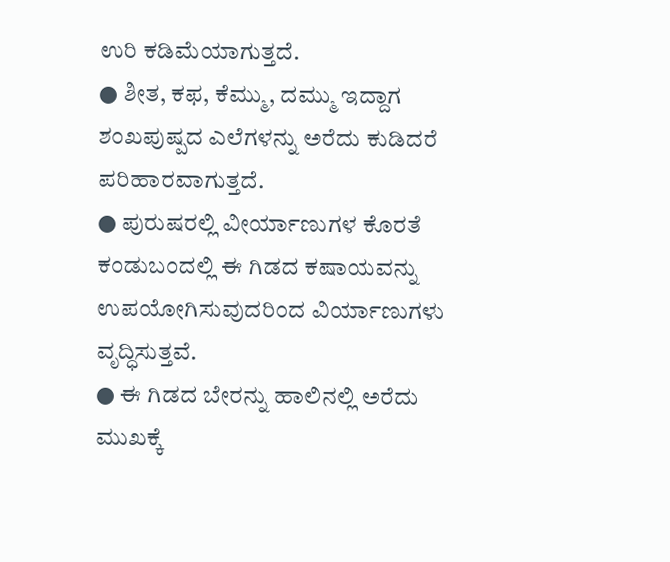ಉರಿ ಕಡಿಮೆಯಾಗುತ್ತದೆ.
● ಶೀತ, ಕಫ, ಕೆಮ್ಮು, ದಮ್ಮು ಇದ್ದಾಗ ಶಂಖಪುಷ್ಪದ ಎಲೆಗಳನ್ನು ಅರೆದು ಕುಡಿದರೆ ಪರಿಹಾರವಾಗುತ್ತದೆ.
● ಪುರುಷರಲ್ಲಿ ವೀರ್ಯಾಣುಗಳ ಕೊರತೆ ಕಂಡುಬಂದಲ್ಲಿ ಈ ಗಿಡದ ಕಷಾಯವನ್ನು ಉಪಯೋಗಿಸುವುದರಿಂದ ವಿರ್ಯಾಣುಗಳು ವೃದ್ಧಿಸುತ್ತವೆ.
● ಈ ಗಿಡದ ಬೇರನ್ನು ಹಾಲಿನಲ್ಲಿ ಅರೆದು ಮುಖಕ್ಕೆ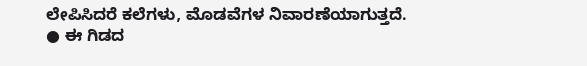ಲೇಪಿಸಿದರೆ ಕಲೆಗಳು, ಮೊಡವೆಗಳ ನಿವಾರಣೆಯಾಗುತ್ತದೆ.
● ಈ ಗಿಡದ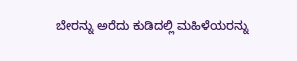ಬೇರನ್ನು ಅರೆದು ಕುಡಿದಲ್ಲಿ ಮಹಿಳೆಯರನ್ನು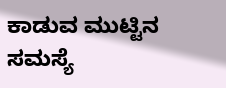ಕಾಡುವ ಮುಟ್ಟಿನ ಸಮಸ್ಯೆ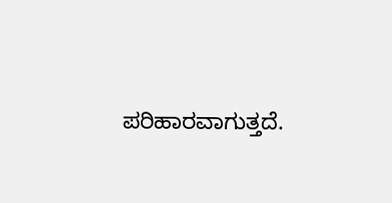ಪರಿಹಾರವಾಗುತ್ತದೆ.